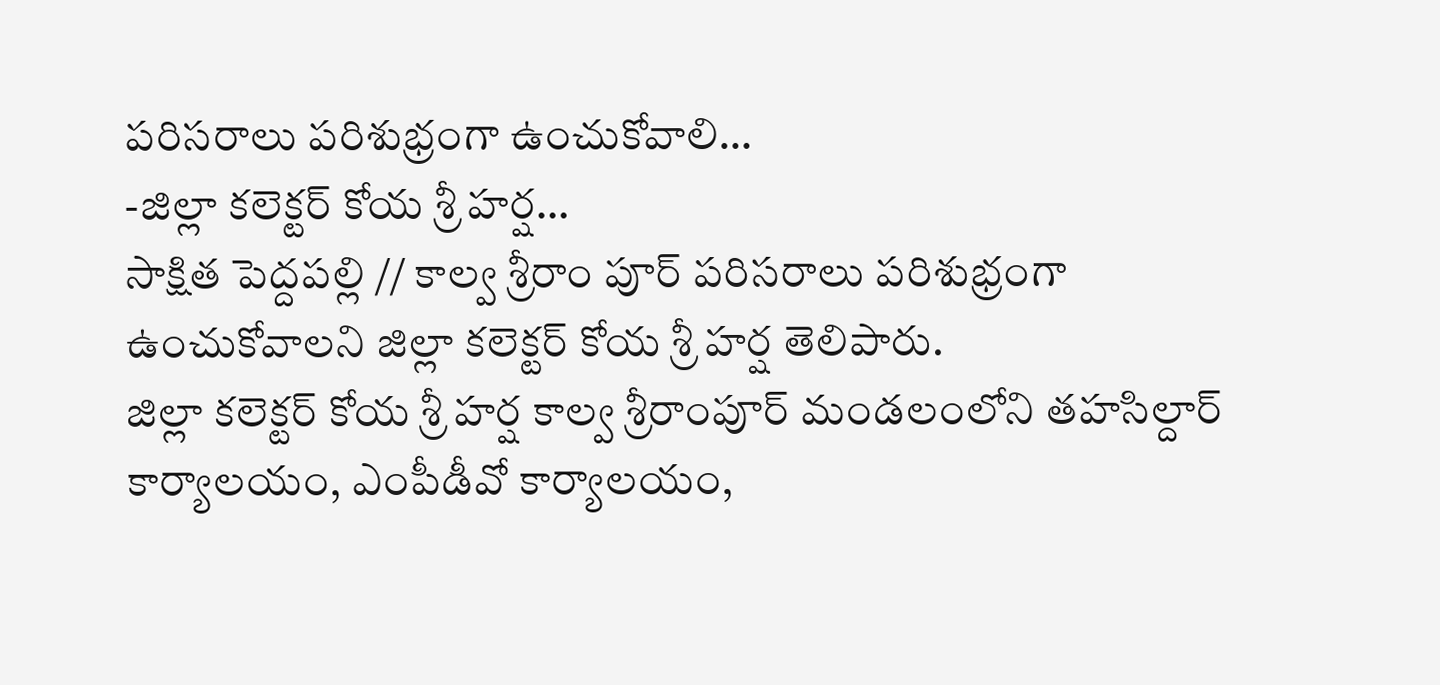పరిసరాలు పరిశుభ్రంగా ఉంచుకోవాలి…
-జిల్లా కలెక్టర్ కోయ శ్రీ హర్ష…
సాక్షిత పెద్దపల్లి // కాల్వ శ్రీరాం పూర్ పరిసరాలు పరిశుభ్రంగా ఉంచుకోవాలని జిల్లా కలెక్టర్ కోయ శ్రీ హర్ష తెలిపారు.
జిల్లా కలెక్టర్ కోయ శ్రీ హర్ష కాల్వ శ్రీరాంపూర్ మండలంలోని తహసిల్దార్ కార్యాలయం, ఎంపీడీవో కార్యాలయం,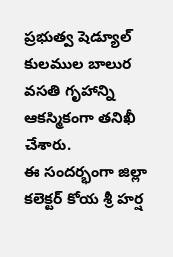ప్రభుత్వ షెడ్యూల్ కులముల బాలుర వసతి గృహాన్ని ఆకస్మికంగా తనిఖీ చేశారు.
ఈ సందర్భంగా జిల్లా కలెక్టర్ కోయ శ్రీ హర్ష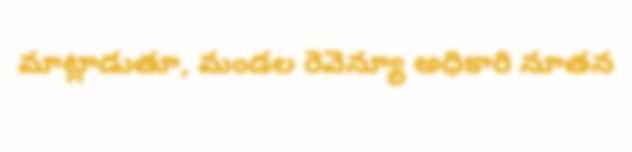మాట్లాడుతూ, మండల రెవెన్యూ అధికారి నూతన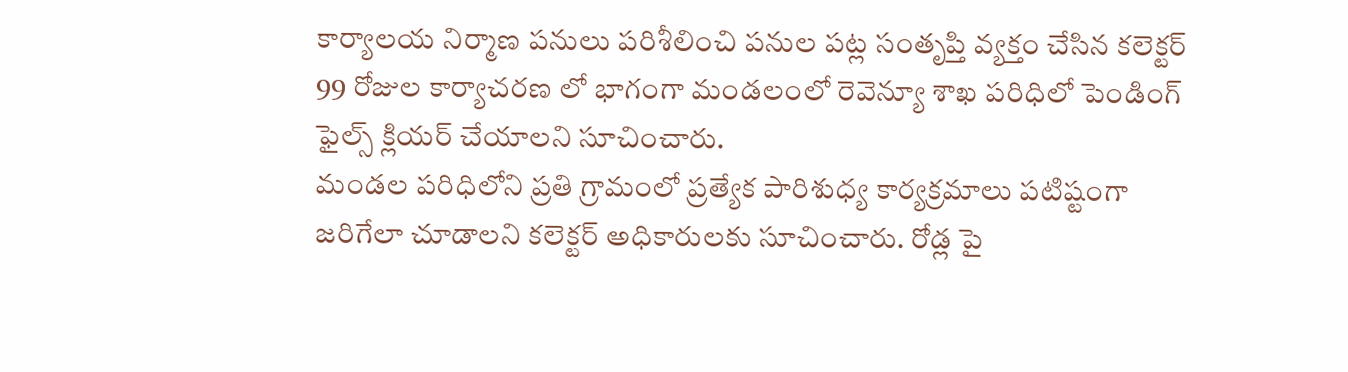కార్యాలయ నిర్మాణ పనులు పరిశీలించి పనుల పట్ల సంతృప్తి వ్యక్తం చేసిన కలెక్టర్ 99 రోజుల కార్యాచరణ లో భాగంగా మండలంలో రెవెన్యూ శాఖ పరిధిలో పెండింగ్ ఫైల్స్ క్లియర్ చేయాలని సూచించారు.
మండల పరిధిలోని ప్రతి గ్రామంలో ప్రత్యేక పారిశుధ్య కార్యక్రమాలు పటిష్టంగా జరిగేలా చూడాలని కలెక్టర్ అధికారులకు సూచించారు. రోడ్ల పై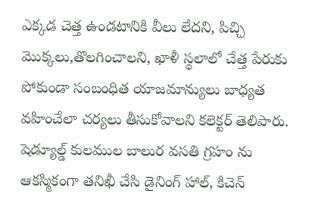ఎక్కడ చెత్త ఉండటానికి వీలు లేదని, పిచ్చి మొక్కలు,తొలగించాలని, ఖాళీ స్థలాలో చేత్త పేరుకు పోకుండా సంబంధిత యాజమాన్యులు బాధ్యత వహించేలా చర్యలు తీసుకోవాలని కలెక్టర్ తెలిపారు.
షెడ్యూల్డ్ కులముల బాలుర వసతి గ్రహం ను ఆకస్మికంగా తనిఖీ చేసి డైనింగ్ హాల్, కిచెన్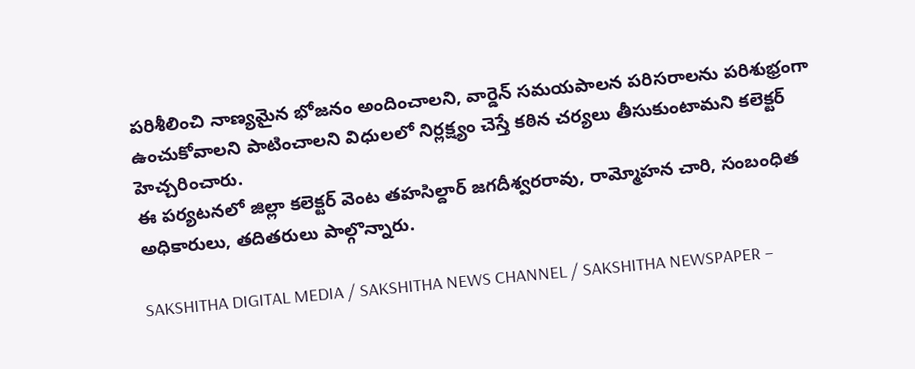పరిశీలించి నాణ్యమైన భోజనం అందించాలని, వార్డెన్ సమయపాలన పరిసరాలను పరిశుభ్రంగా ఉంచుకోవాలని పాటించాలని విధులలో నిర్లక్ష్యం చెస్తే కఠిన చర్యలు తీసుకుంటామని కలెక్టర్ హెచ్చరించారు.
ఈ పర్యటనలో జిల్లా కలెక్టర్ వెంట తహసిల్దార్ జగదీశ్వరరావు, రామ్మోహన చారి, సంబంధిత అధికారులు, తదితరులు పాల్గొన్నారు.

SAKSHITHA DIGITAL MEDIA / SAKSHITHA NEWS CHANNEL / SAKSHITHA NEWSPAPER –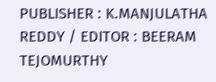PUBLISHER : K.MANJULATHA REDDY / EDITOR : BEERAM TEJOMURTHY